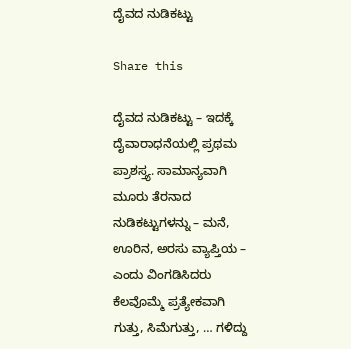ದೈವದ ನುಡಿಕಟ್ಟು

Share this

ದೈವದ ನುಡಿಕಟ್ಟು – ಇದಕ್ಕೆ ದೈವಾರಾಧನೆಯಲ್ಲಿ ಪ್ರಥಮ ಪ್ರಾಶಸ್ತ್ಯ. ಸಾಮಾನ್ಯವಾಗಿ ಮೂರು ತೆರನಾದ ನುಡಿಕಟ್ಟುಗಳನ್ನು – ಮನೆ, ಊರಿನ, ಅರಸು ವ್ಯಾಪ್ತಿಯ – ಎಂದು ವಿಂಗಡಿಸಿದರು ಕೆಲವೊಮ್ಮೆ ಪ್ರತ್ಯೇಕವಾಗಿ ಗುತ್ತು, ಸಿಮೆಗುತ್ತು, … ಗಳಿದ್ದು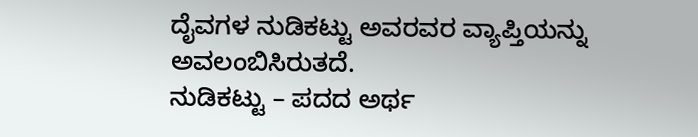ದೈವಗಳ ನುಡಿಕಟ್ಟು ಅವರವರ ವ್ಯಾಪ್ತಿಯನ್ನು ಅವಲಂಬಿಸಿರುತದೆ.
ನುಡಿಕಟ್ಟು – ಪದದ ಅರ್ಥ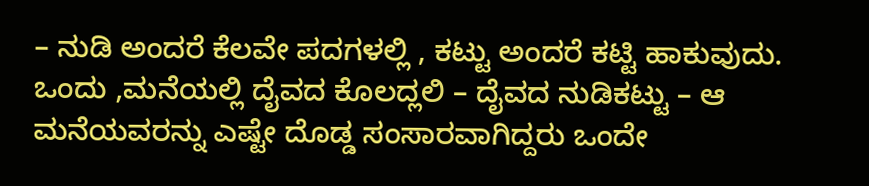– ನುಡಿ ಅಂದರೆ ಕೆಲವೇ ಪದಗಳಲ್ಲಿ , ಕಟ್ಟು ಅಂದರೆ ಕಟ್ಟಿ ಹಾಕುವುದು.
ಒಂದು ,ಮನೆಯಲ್ಲಿ ದೈವದ ಕೊಲದ್ಲಲಿ – ದೈವದ ನುಡಿಕಟ್ಟು – ಆ ಮನೆಯವರನ್ನು ಎಷ್ಟೇ ದೊಡ್ಡ ಸಂಸಾರವಾಗಿದ್ದರು ಒಂದೇ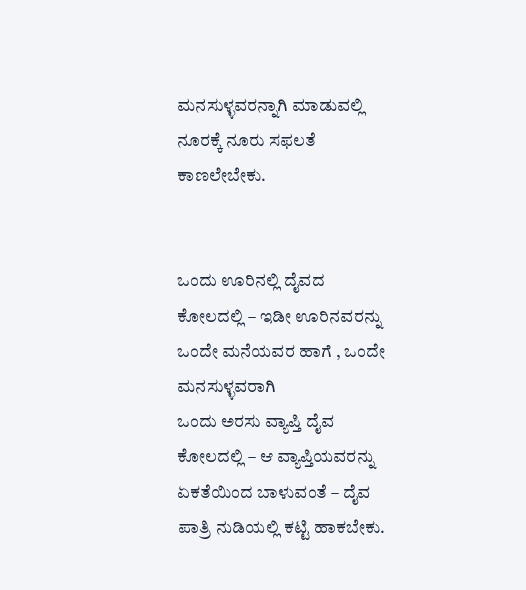ಮನಸುಳ್ಳವರನ್ನಾಗಿ ಮಾಡುವಲ್ಲಿ ನೂರಕ್ಕೆ ನೂರು ಸಫಲತೆ ಕಾಣಲೇಬೇಕು.


ಒಂದು ಊರಿನಲ್ಲಿ ದೈವದ ಕೋಲದಲ್ಲಿ – ಇಡೀ ಊರಿನವರನ್ನು ಒಂದೇ ಮನೆಯವರ ಹಾಗೆ , ಒಂದೇ ಮನಸುಳ್ಳವರಾಗಿ
ಒಂದು ಅರಸು ವ್ಯಾಪ್ತಿ ದೈವ ಕೋಲದಲ್ಲಿ – ಆ ವ್ಯಾಪ್ತಿಯವರನ್ನು ಏಕತೆಯಿಂದ ಬಾಳುವಂತೆ – ದೈವ ಪಾತ್ರಿ ನುಡಿಯಲ್ಲಿ ಕಟ್ಟಿ ಹಾಕಬೇಕು.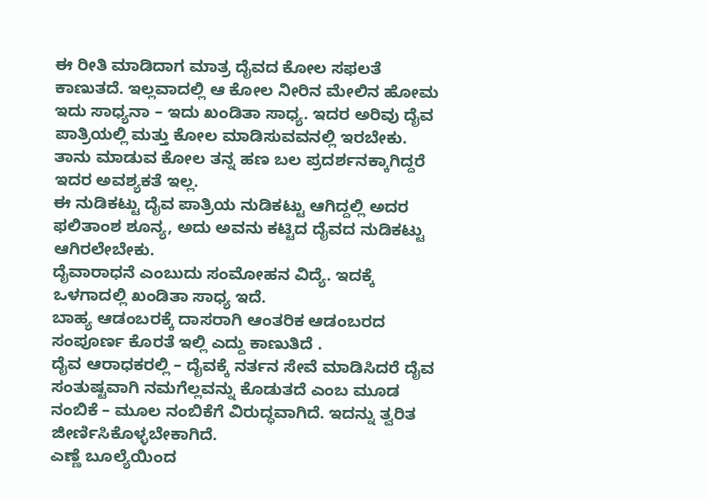ಈ ರೀತಿ ಮಾಡಿದಾಗ ಮಾತ್ರ ದೈವದ ಕೋಲ ಸಫಲತೆ ಕಾಣುತದೆ. ಇಲ್ಲವಾದಲ್ಲಿ ಆ ಕೋಲ ನೀರಿನ ಮೇಲಿನ ಹೋಮ
ಇದು ಸಾಧ್ಯನಾ – ಇದು ಖಂಡಿತಾ ಸಾಧ್ಯ. ಇದರ ಅರಿವು ದೈವ ಪಾತ್ರಿಯಲ್ಲಿ ಮತ್ತು ಕೋಲ ಮಾಡಿಸುವವನಲ್ಲಿ ಇರಬೇಕು. ತಾನು ಮಾಡುವ ಕೋಲ ತನ್ನ ಹಣ ಬಲ ಪ್ರದರ್ಶನಕ್ಕಾಗಿದ್ದರೆ ಇದರ ಅವಶ್ಯಕತೆ ಇಲ್ಲ.
ಈ ನುಡಿಕಟ್ಟು ದೈವ ಪಾತ್ರಿಯ ನುಡಿಕಟ್ಟು ಆಗಿದ್ದಲ್ಲಿ ಅದರ ಫಲಿತಾಂಶ ಶೂನ್ಯ, ಅದು ಅವನು ಕಟ್ಟಿದ ದೈವದ ನುಡಿಕಟ್ಟು ಆಗಿರಲೇಬೇಕು.
ದೈವಾರಾಧನೆ ಎಂಬುದು ಸಂಮೋಹನ ವಿದ್ಯೆ. ಇದಕ್ಕೆ ಒಳಗಾದಲ್ಲಿ ಖಂಡಿತಾ ಸಾಧ್ಯ ಇದೆ.
ಬಾಹ್ಯ ಆಡಂಬರಕ್ಕೆ ದಾಸರಾಗಿ ಆಂತರಿಕ ಆಡಂಬರದ ಸಂಪೂರ್ಣ ಕೊರತೆ ಇಲ್ಲಿ ಎದ್ದು ಕಾಣುತಿದೆ .
ದೈವ ಆರಾಧಕರಲ್ಲಿ – ದೈವಕ್ಕೆ ನರ್ತನ ಸೇವೆ ಮಾಡಿಸಿದರೆ ದೈವ ಸಂತುಷ್ಟವಾಗಿ ನಮಗೆಲ್ಲವನ್ನು ಕೊಡುತದೆ ಎಂಬ ಮೂಡ ನಂಬಿಕೆ – ಮೂಲ ನಂಬಿಕೆಗೆ ವಿರುದ್ಧವಾಗಿದೆ. ಇದನ್ನು ತ್ವರಿತ ಜೀರ್ಣಿಸಿಕೊಳ್ಳಬೇಕಾಗಿದೆ.
ಎಣ್ಣೆ ಬೂಲ್ಯೆಯಿಂದ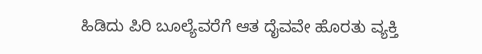ಹಿಡಿದು ಪಿರಿ ಬೂಲ್ಯೆವರೆಗೆ ಆತ ದೈವವೇ ಹೊರತು ವ್ಯಕ್ತಿ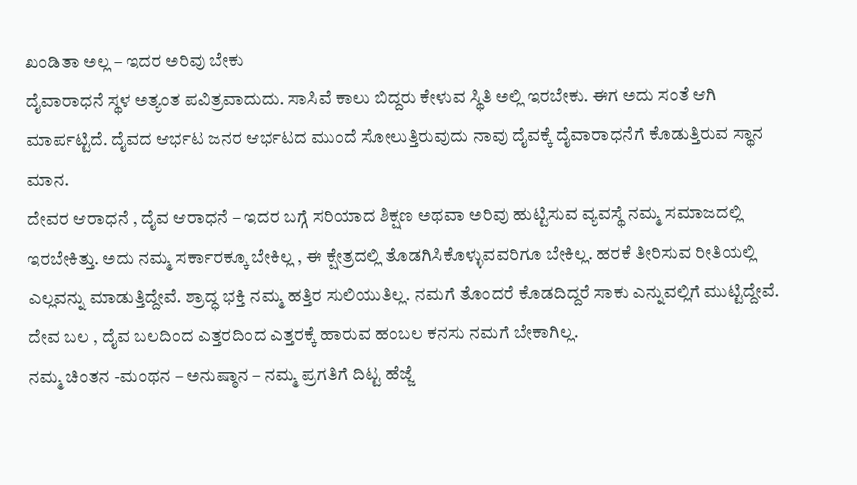ಖಂಡಿತಾ ಅಲ್ಲ – ಇದರ ಅರಿವು ಬೇಕು
ದೈವಾರಾಧನೆ ಸ್ಥಳ ಅತ್ಯಂತ ಪವಿತ್ರವಾದುದು. ಸಾಸಿವೆ ಕಾಲು ಬಿದ್ದರು ಕೇಳುವ ಸ್ಥಿತಿ ಅಲ್ಲಿ ಇರಬೇಕು. ಈಗ ಅದು ಸಂತೆ ಆಗಿ ಮಾರ್ಪಟ್ಟಿದೆ. ದೈವದ ಆರ್ಭಟ ಜನರ ಆರ್ಭಟದ ಮುಂದೆ ಸೋಲುತ್ತಿರುವುದು ನಾವು ದೈವಕ್ಕೆ ದೈವಾರಾಧನೆಗೆ ಕೊಡುತ್ತಿರುವ ಸ್ಥಾನ ಮಾನ.
ದೇವರ ಆರಾಧನೆ , ದೈವ ಆರಾಧನೆ – ಇದರ ಬಗ್ಗೆ ಸರಿಯಾದ ಶಿಕ್ಷಣ ಅಥವಾ ಅರಿವು ಹುಟ್ಟಿಸುವ ವ್ಯವಸ್ಥೆ ನಮ್ಮ ಸಮಾಜದಲ್ಲಿ ಇರಬೇಕಿತ್ತು. ಅದು ನಮ್ಮ ಸರ್ಕಾರಕ್ಕೂ ಬೇಕಿಲ್ಲ , ಈ ಕ್ಷೇತ್ರದಲ್ಲಿ ತೊಡಗಿಸಿಕೊಳ್ಳುವವರಿಗೂ ಬೇಕಿಲ್ಲ. ಹರಕೆ ತೀರಿಸುವ ರೀತಿಯಲ್ಲಿ ಎಲ್ಲವನ್ನು ಮಾಡುತ್ತಿದ್ದೇವೆ. ಶ್ರಾದ್ಧ ಭಕ್ತಿ ನಮ್ಮ ಹತ್ತಿರ ಸುಲಿಯುತಿಲ್ಲ. ನಮಗೆ ತೊಂದರೆ ಕೊಡದಿದ್ದರೆ ಸಾಕು ಎನ್ನುವಲ್ಲಿಗೆ ಮುಟ್ಟಿದ್ದೇವೆ. ದೇವ ಬಲ , ದೈವ ಬಲದಿಂದ ಎತ್ತರದಿಂದ ಎತ್ತರಕ್ಕೆ ಹಾರುವ ಹಂಬಲ ಕನಸು ನಮಗೆ ಬೇಕಾಗಿಲ್ಲ.
ನಮ್ಮ ಚಿಂತನ -ಮಂಥನ – ಅನುಷ್ಠಾನ – ನಮ್ಮ ಪ್ರಗತಿಗೆ ದಿಟ್ಟ ಹೆಜ್ಜೆ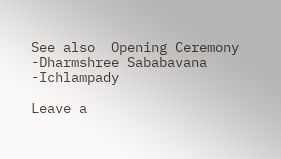See also  Opening Ceremony -Dharmshree Sababavana -Ichlampady

Leave a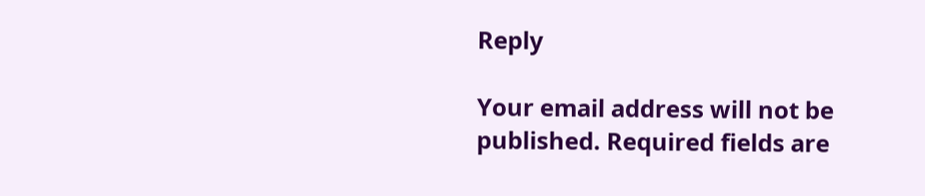Reply

Your email address will not be published. Required fields are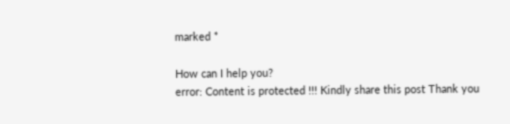marked *

How can I help you?
error: Content is protected !!! Kindly share this post Thank you